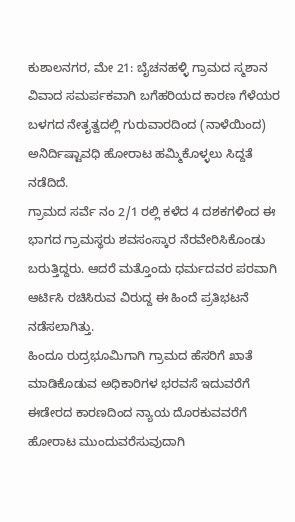ಕುಶಾಲನಗರ, ಮೇ 21: ಬೈಚನಹಳ್ಳಿ ಗ್ರಾಮದ ಸ್ಮಶಾನ ವಿವಾದ ಸಮರ್ಪಕವಾಗಿ ಬಗೆಹರಿಯದ ಕಾರಣ ಗೆಳೆಯರ ಬಳಗದ ನೇತೃತ್ವದಲ್ಲಿ ಗುರುವಾರದಿಂದ (ನಾಳೆಯಿಂದ) ಅನಿರ್ದಿಷ್ಟಾವಧಿ ಹೋರಾಟ ಹಮ್ಮಿಕೊಳ್ಳಲು ಸಿದ್ದತೆ ನಡೆದಿದೆ.
ಗ್ರಾಮದ ಸರ್ವೆ ನಂ 2/1 ರಲ್ಲಿ ಕಳೆದ 4 ದಶಕಗಳಿಂದ ಈ ಭಾಗದ ಗ್ರಾಮಸ್ಥರು ಶವಸಂಸ್ಕಾರ ನೆರವೇರಿಸಿಕೊಂಡು ಬರುತ್ತಿದ್ದರು. ಆದರೆ ಮತ್ತೊಂದು ಧರ್ಮದವರ ಪರವಾಗಿ ಆರ್ಟಿಸಿ ರಚಿಸಿರುವ ವಿರುದ್ದ ಈ ಹಿಂದೆ ಪ್ರತಿಭಟನೆ ನಡೆಸಲಾಗಿತ್ತು.
ಹಿಂದೂ ರುದ್ರಭೂಮಿಗಾಗಿ ಗ್ರಾಮದ ಹೆಸರಿಗೆ ಖಾತೆ ಮಾಡಿಕೊಡುವ ಅಧಿಕಾರಿಗಳ ಭರವಸೆ ಇದುವರೆಗೆ ಈಡೇರದ ಕಾರಣದಿಂದ ನ್ಯಾಯ ದೊರಕುವವರೆಗೆ ಹೋರಾಟ ಮುಂದುವರೆಸುವುದಾಗಿ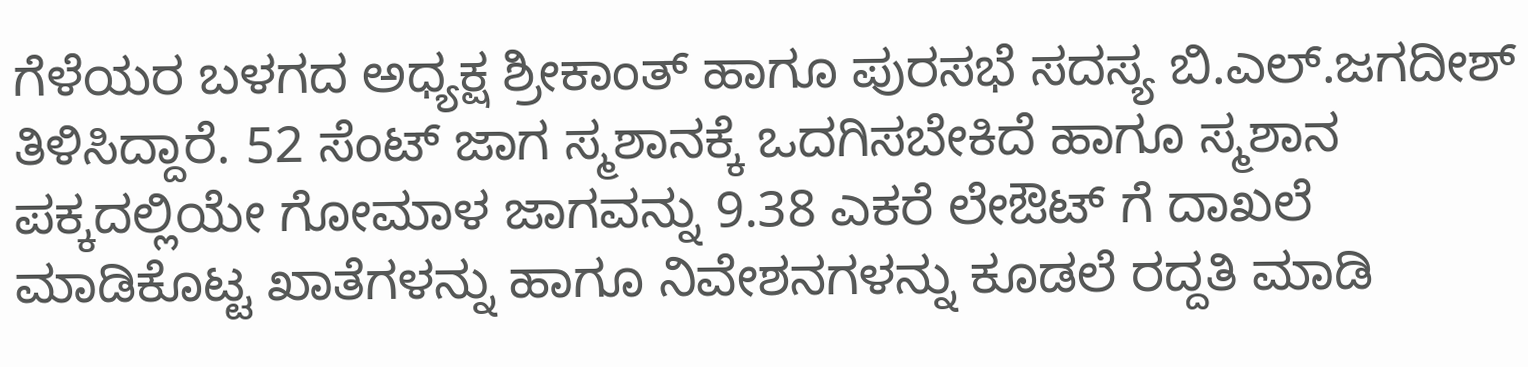ಗೆಳೆಯರ ಬಳಗದ ಅಧ್ಯಕ್ಷ ಶ್ರೀಕಾಂತ್ ಹಾಗೂ ಪುರಸಭೆ ಸದಸ್ಯ ಬಿ.ಎಲ್.ಜಗದೀಶ್ ತಿಳಿಸಿದ್ದಾರೆ. 52 ಸೆಂಟ್ ಜಾಗ ಸ್ಮಶಾನಕ್ಕೆ ಒದಗಿಸಬೇಕಿದೆ ಹಾಗೂ ಸ್ಮಶಾನ ಪಕ್ಕದಲ್ಲಿಯೇ ಗೋಮಾಳ ಜಾಗವನ್ನು 9.38 ಎಕರೆ ಲೇಔಟ್ ಗೆ ದಾಖಲೆ ಮಾಡಿಕೊಟ್ಟ ಖಾತೆಗಳನ್ನು ಹಾಗೂ ನಿವೇಶನಗಳನ್ನು ಕೂಡಲೆ ರದ್ದತಿ ಮಾಡಿ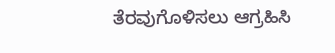ತೆರವುಗೊಳಿಸಲು ಆಗ್ರಹಿಸಿ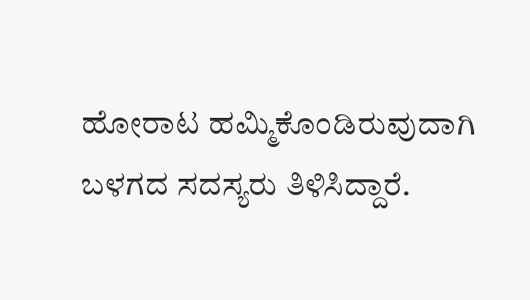ಹೋರಾಟ ಹಮ್ಮಿಕೊಂಡಿರುವುದಾಗಿ ಬಳಗದ ಸದಸ್ಯರು ತಿಳಿಸಿದ್ದಾರೆ.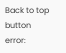Back to top button
error: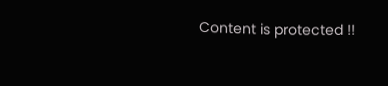Content is protected !!